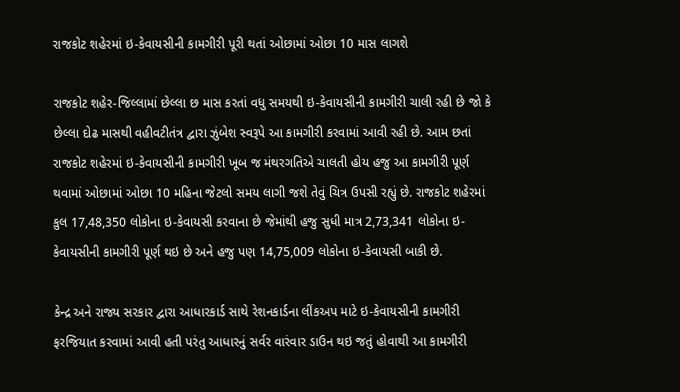રાજકોટ શહેરમાં ઇ-કેવાયસીની કામગીરી પૂરી થતાં ઓછામાં ઓછા 10 માસ લાગશે

રાજકોટ શહેર-જિલ્લામાં છેલ્લા છ માસ કરતાં વધુ સમયથી ઇ-કેવાયસીની કામગીરી ચાલી રહી છે જો કે છેલ્લા દોઢ માસથી વહીવટીતંત્ર દ્વારા ઝુંબેશ સ્વરૂપે આ કામગીરી કરવામાં આવી રહી છે. આમ છતાં રાજકોટ શહેરમાં ઇ-કેવાયસીની કામગીરી ખૂબ જ મંથરગતિએ ચાલતી હોય હજુ આ કામગીરી પૂર્ણ થવામાં ઓછામાં ઓછા 10 મહિના જેટલો સમય લાગી જશે તેવું ચિત્ર ઉપસી રહ્યું છે. રાજકોટ શહેરમાં કુલ 17,48,350 લોકોના ઇ-કેવાયસી કરવાના છે જેમાંથી હજુ સુધી માત્ર 2,73,341 લોકોના ઇ-કેવાયસીની કામગીરી પૂર્ણ થઇ છે અને હજુ પણ 14,75,009 લોકોના ઇ-કેવાયસી બાકી છે.

કેન્દ્ર અને રાજ્ય સરકાર દ્વારા આધારકાર્ડ સાથે રેશનકાર્ડના લીંકઅપ માટે ઇ-કેવાયસીની કામગીરી ફરજિયાત કરવામાં આવી હતી પરંતુ આધારનું સર્વર વારંવાર ડાઉન થઇ જતું હોવાથી આ કામગીરી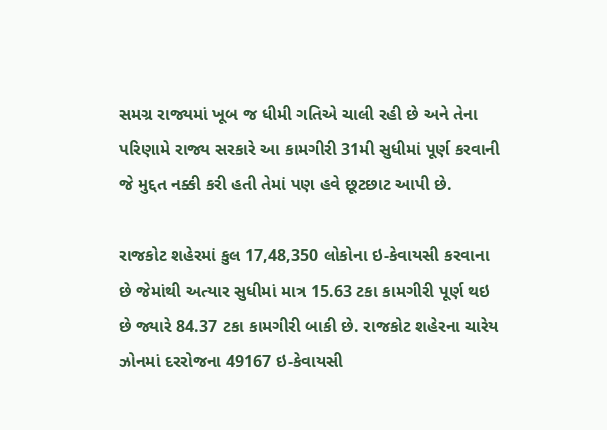સમગ્ર રાજ્યમાં ખૂબ જ ધીમી ગતિએ ચાલી રહી છે અને તેના પરિણામે રાજ્ય સરકારે આ કામગીરી 31મી સુધીમાં પૂર્ણ કરવાની જે મુદ્દત નક્કી કરી હતી તેમાં પણ હવે છૂટછાટ આપી છે.

રાજકોટ શહેરમાં કુલ 17,48,350 લોકોના ઇ-કેવાયસી કરવાના છે જેમાંથી અત્યાર સુધીમાં માત્ર 15.63 ટકા કામગીરી પૂર્ણ થઇ છે જ્યારે 84.37 ટકા કામગીરી બાકી છે. રાજકોટ શહેરના ચારેય ઝોનમાં દરરોજના 49167 ઇ-કેવાયસી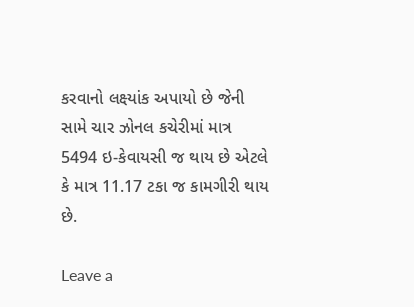કરવાનો લક્ષ્યાંક અપાયો છે જેની સામે ચાર ઝોનલ કચેરીમાં માત્ર 5494 ઇ-કેવાયસી જ થાય છે એટલે કે માત્ર 11.17 ટકા જ કામગીરી થાય છે.

Leave a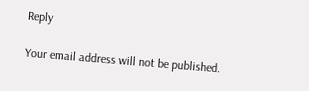Reply

Your email address will not be published.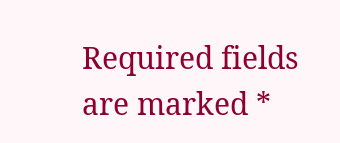Required fields are marked *